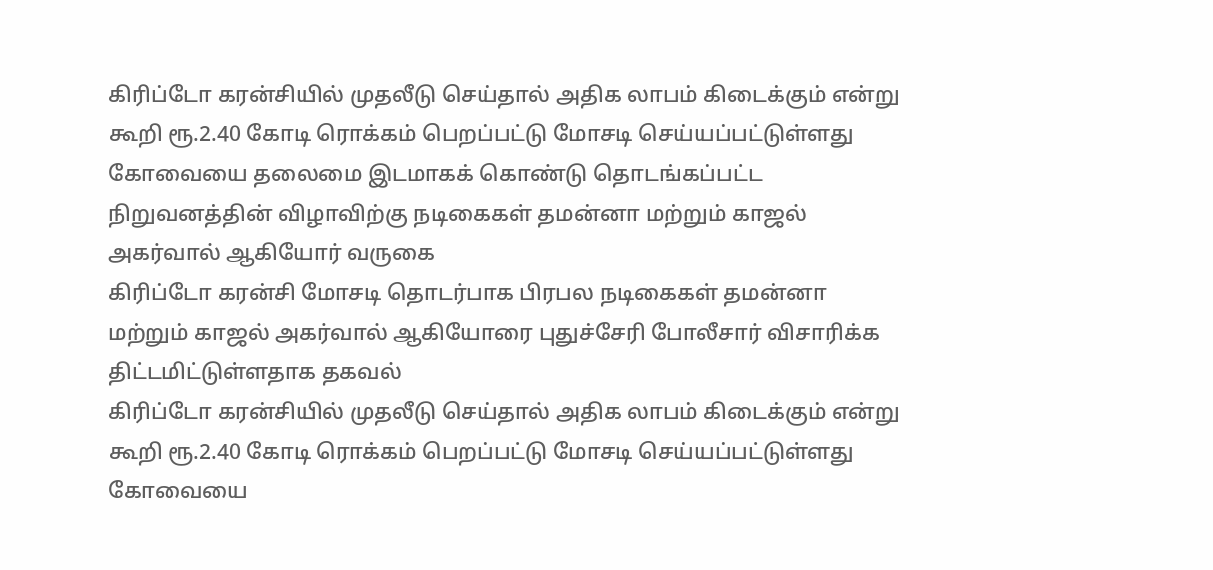கிரிப்டோ கரன்சியில் முதலீடு செய்தால் அதிக லாபம் கிடைக்கும் என்று கூறி ரூ.2.40 கோடி ரொக்கம் பெறப்பட்டு மோசடி செய்யப்பட்டுள்ளது
கோவையை தலைமை இடமாகக் கொண்டு தொடங்கப்பட்ட நிறுவனத்தின் விழாவிற்கு நடிகைகள் தமன்னா மற்றும் காஜல் அகர்வால் ஆகியோர் வருகை
கிரிப்டோ கரன்சி மோசடி தொடர்பாக பிரபல நடிகைகள் தமன்னா மற்றும் காஜல் அகர்வால் ஆகியோரை புதுச்சேரி போலீசார் விசாரிக்க திட்டமிட்டுள்ளதாக தகவல்
கிரிப்டோ கரன்சியில் முதலீடு செய்தால் அதிக லாபம் கிடைக்கும் என்று கூறி ரூ.2.40 கோடி ரொக்கம் பெறப்பட்டு மோசடி செய்யப்பட்டுள்ளது
கோவையை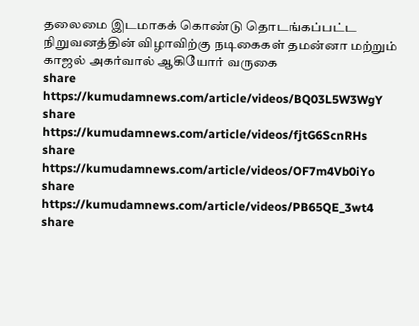தலைமை இடமாகக் கொண்டு தொடங்கப்பட்ட நிறுவனத்தின் விழாவிற்கு நடிகைகள் தமன்னா மற்றும் காஜல் அகர்வால் ஆகியோர் வருகை
share
https://kumudamnews.com/article/videos/BQ03L5W3WgY
share
https://kumudamnews.com/article/videos/fjtG6ScnRHs
share
https://kumudamnews.com/article/videos/OF7m4Vb0iYo
share
https://kumudamnews.com/article/videos/PB65QE_3wt4
share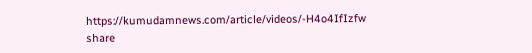https://kumudamnews.com/article/videos/-H4o4IfIzfw
share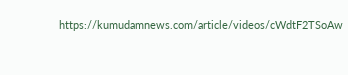https://kumudamnews.com/article/videos/cWdtF2TSoAw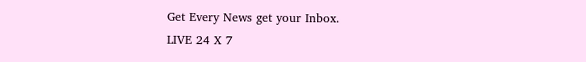Get Every News get your Inbox.
LIVE 24 X 7